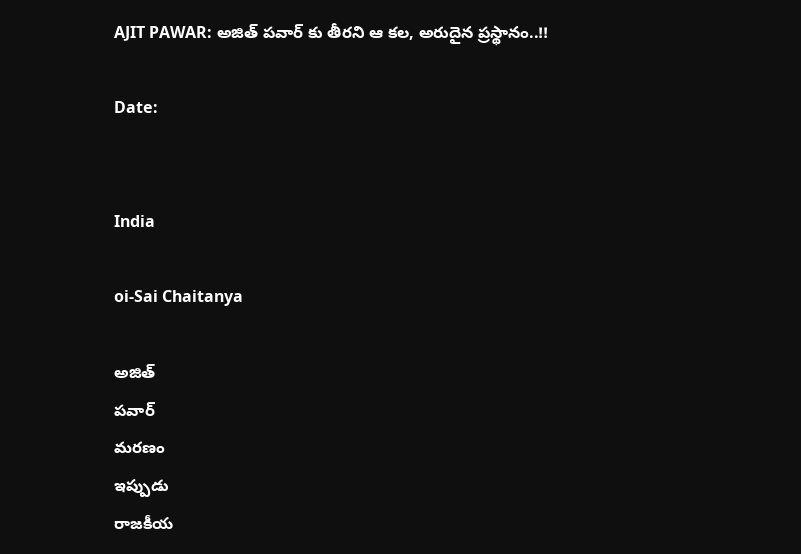AJIT PAWAR: అజిత్ పవార్ కు తీరని ఆ కల, అరుదైన ప్రస్థానం..!!

Date:


India

oi-Sai Chaitanya

అజిత్
పవార్
మరణం
ఇప్పుడు
రాజకీయ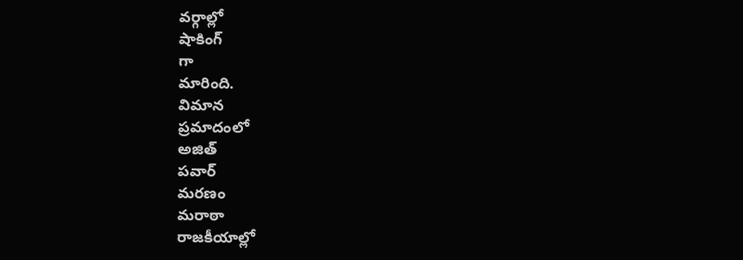వర్గాల్లో
షాకింగ్
గా
మారింది.
విమాన
ప్రమాదంలో
అజిత్
పవార్
మరణం
మరాఠా
రాజకీయాల్లో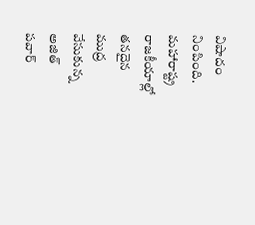విషాదం
నింపింది.
మహారాష్ట్ర
రాజకీయాల్లో
తనదైన
ముద్ర
వేసుకున్న
అజిత్
పవార్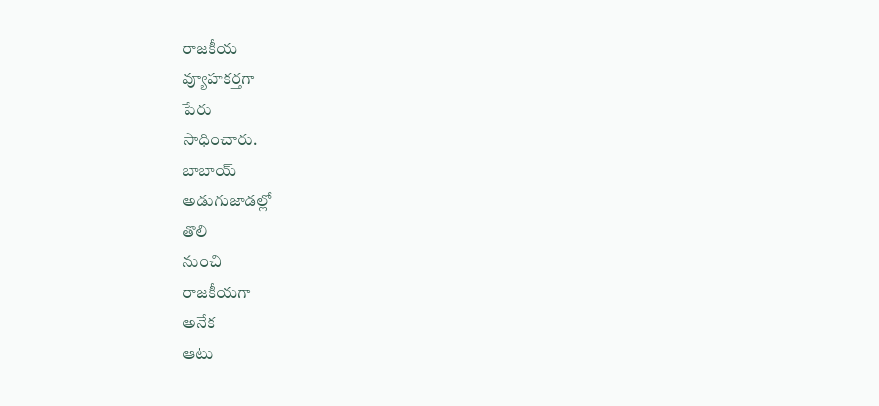రాజకీయ
వ్యూహకర్తగా
పేరు
సాధించారు.
బాబాయ్
అడుగుజాడల్లో
తొలి
నుంచి
రాజకీయగా
అనేక
ఆటు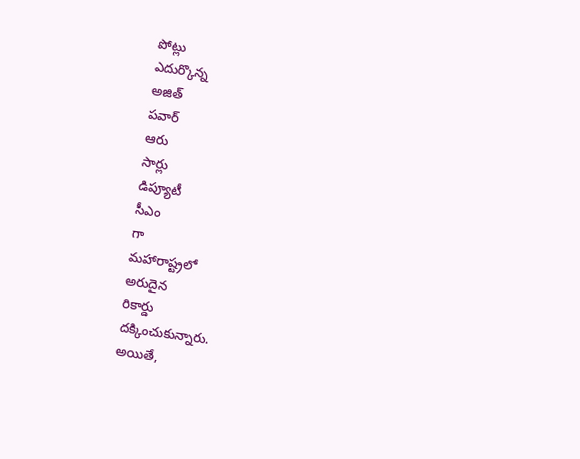పోట్లు
ఎదుర్కొన్న
అజిత్
పవార్
ఆరు
సార్లు
డిప్యూటీ
సీఎం
గా
మహారాష్ట్రలో
అరుదైన
రికార్డు
దక్కించుకున్నారు.
అయితే,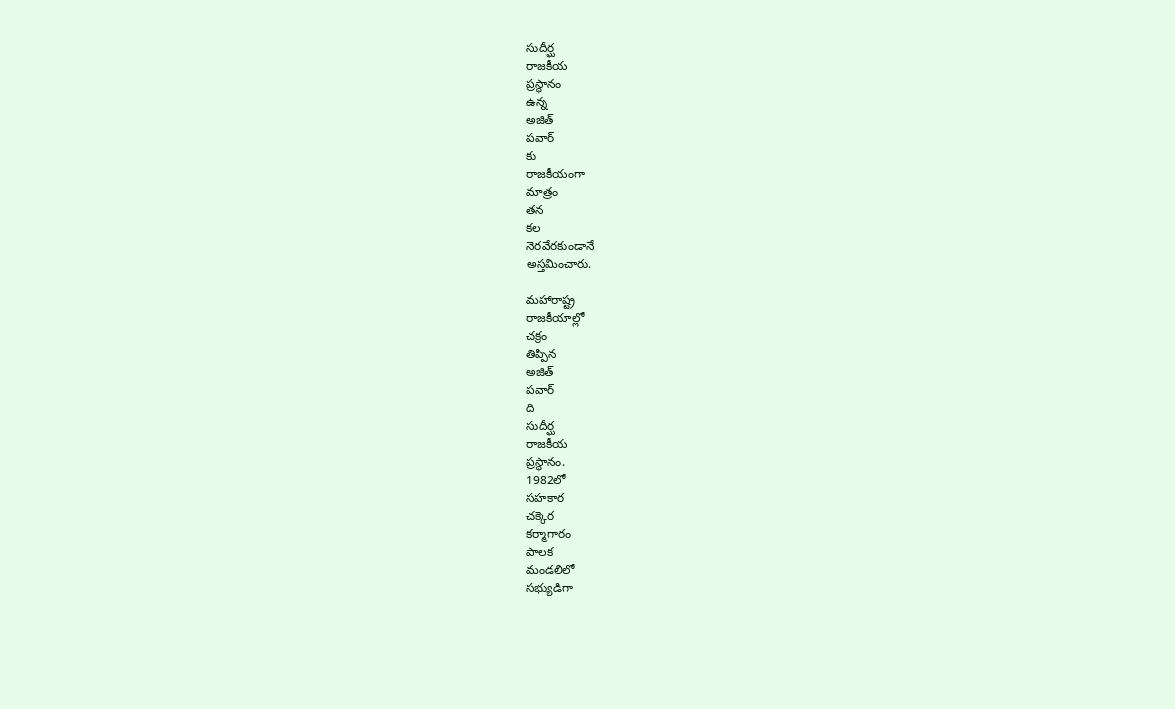సుదీర్ఘ
రాజకీయ
ప్రస్థానం
ఉన్న
అజిత్
పవార్
కు
రాజకీయంగా
మాత్రం
తన
కల
నెరవేరకుండానే
అస్తమించారు.

మహారాష్ట్ర
రాజకీయాల్లో
చక్రం
తిప్పిన
అజిత్
పవార్
ది
సుదీర్ఘ
రాజకీయ
ప్రస్థానం.
1982లో
సహకార
చక్కెర
కర్మాగారం
పాలక
మండలిలో
సభ్యుడిగా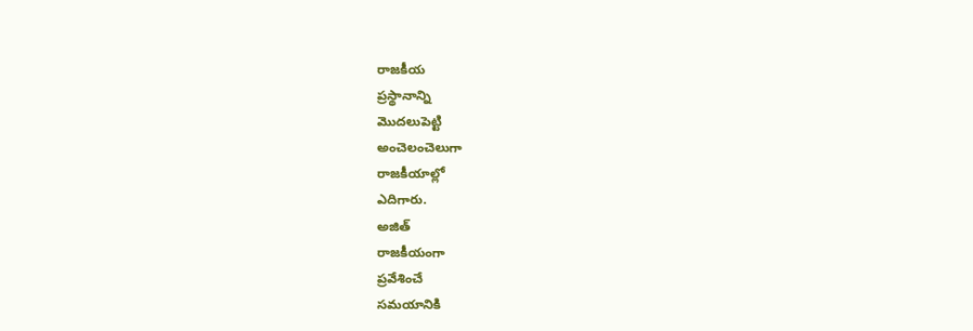రాజకీయ
ప్రస్థానాన్ని
మొదలుపెట్టి
అంచెలంచెలుగా
రాజకీయాల్లో
ఎదిగారు.
అజిత్
రాజకీయంగా
ప్రవేశించే
సమయానికి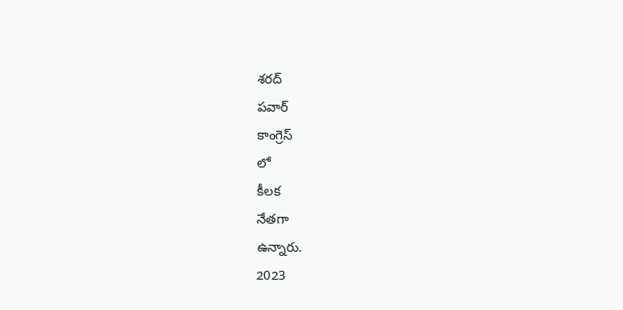శరద్
పవార్
కాంగ్రెస్
లో
కీలక
నేతగా
ఉన్నారు.
2023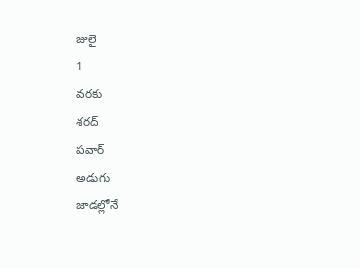జులై
1
వరకు
శరద్
పవార్
అడుగు
జాడల్లోనే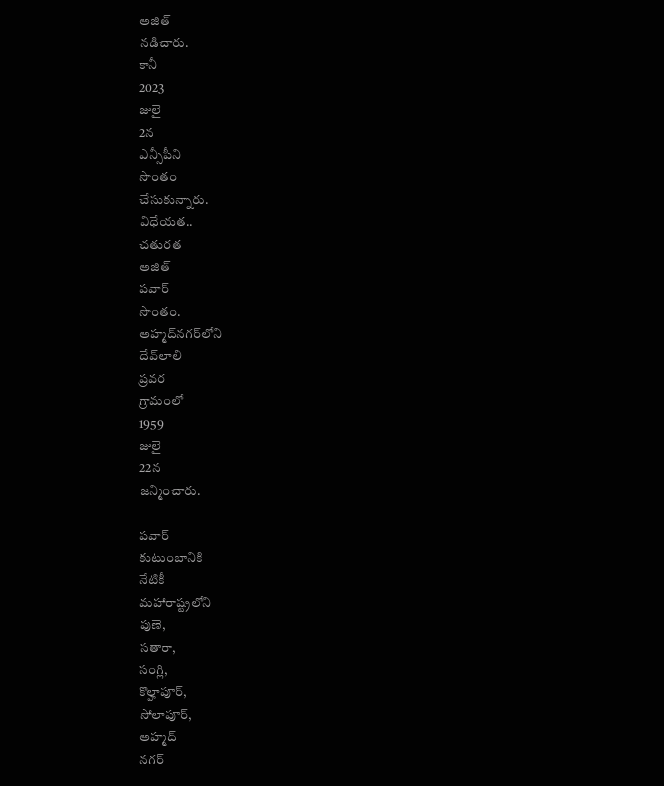అజిత్
నడిచారు.
కానీ
2023
జులై
2న
ఎన్సీపీని
సొంతం
చేసుకున్నారు.
విధేయత..
చతురత
అజిత్
పవార్
సొంతం.
అహ్మద్‌నగర్‌లోని
దేవ్‌లాలి
ప్రవర
గ్రామంలో
1959
జులై
22న
జన్మించారు.

పవార్
కుటుంబానికి
నేటికీ
మహారాష్ట్రలోని
పుణె,
సతారా,
సంగ్లి,
కొల్హాపూర్,
సోలాపూర్,
అహ్మద్
నగర్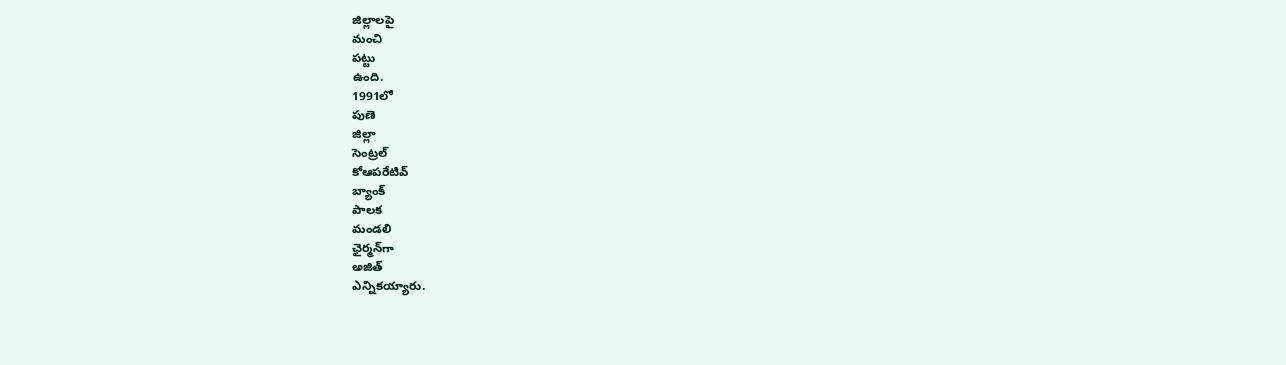జిల్లాలపై
మంచి
పట్టు
ఉంది.
1991లో
పుణె
జిల్లా
సెంట్రల్
కోఆపరేటివ్
బ్యాంక్
పాలక
మండలి
ఛైర్మన్‌గా
అజిత్
ఎన్నికయ్యారు.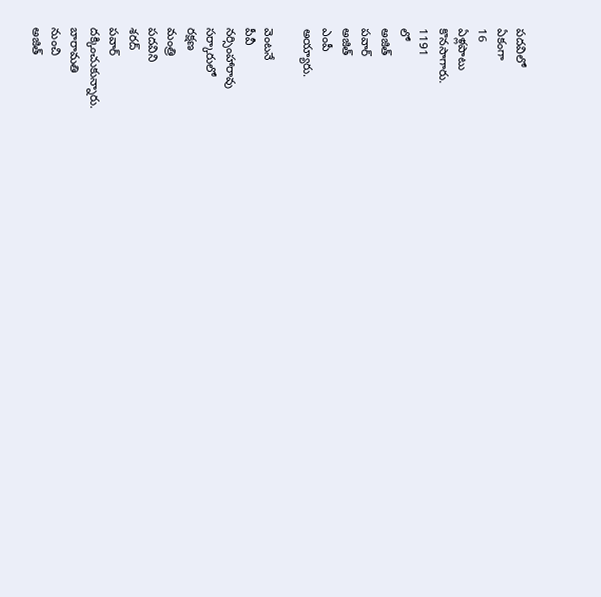పదవిలో
ఏకంగా
16
ఏళ్లపాటు
కొనసాగారు.
1191
లో
అజిత్
పవార్
అజిత్
ఎంపీ
అయ్యారు.

వెంటనే
పీవీ
నర్సింహారావు
సర్కారులో
రక్షణ
మంత్రి
పదవిని
శరద్
పవార్
దక్కించుకున్నారు.
బారామతి
నుంచి
అజిత్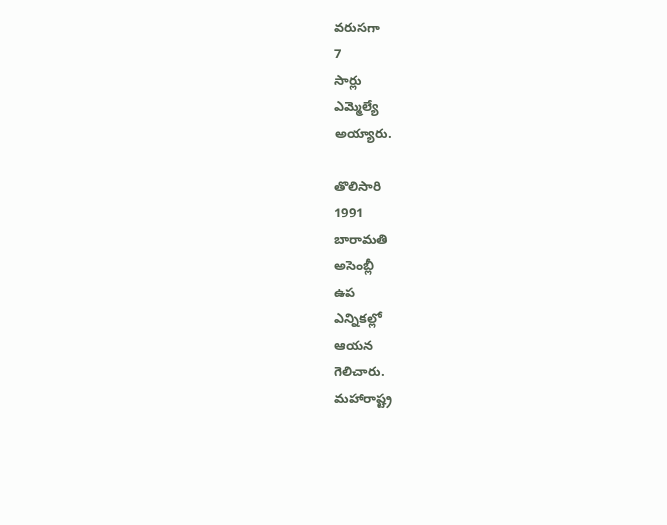వరుసగా
7
సార్లు
ఎమ్మెల్యే
అయ్యారు.

తొలిసారి
1991
బారామతి
అసెంబ్లీ
ఉప
ఎన్నికల్లో
ఆయన
గెలిచారు.
మహారాష్ట్ర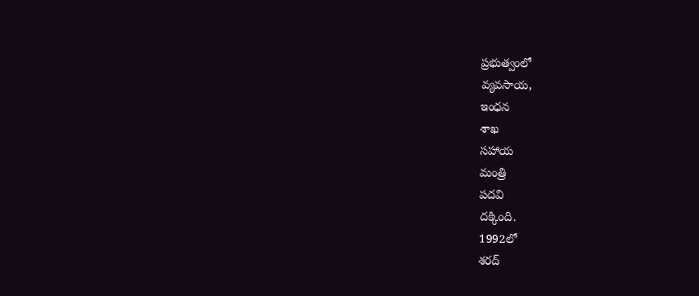ప్రభుత్వంలో
వ్యవసాయ,
ఇంధన
శాఖ
సహాయ
మంత్రి
పదవి
దక్కింది.
1992లో
శరద్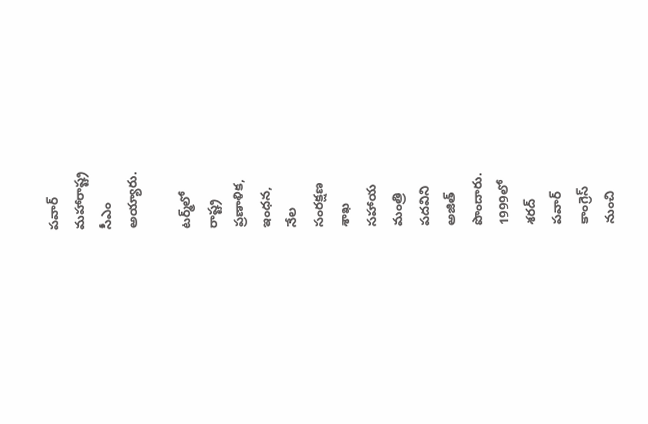పవార్
మహారాష్ట్ర
సీఎం
అయ్యారు.

టర్మ్‌లో
రాష్ట్ర
ప్రణాళిక,
ఇంధన,
నేల
సంరక్షణ
శాఖ
సహాయ
మంత్రి
పదవిని
అజిత్
పొందారు.
1999లో
శరద్
పవార్
కాంగ్రెస్
నుంచి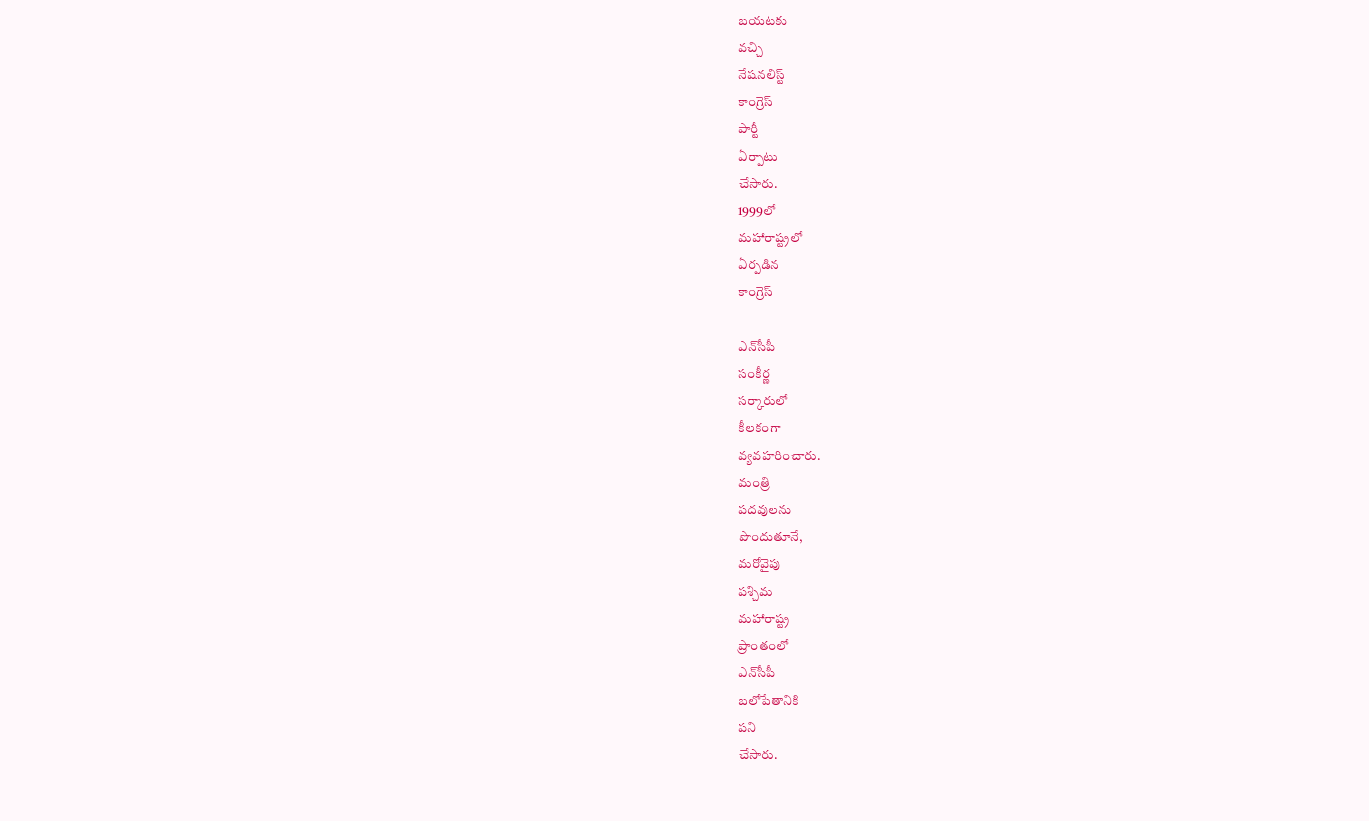బయటకు
వచ్చి
నేషనలిస్ట్
కాంగ్రెస్
పార్టీ
ఏర్పాటు
చేసారు.
1999లో
మహారాష్ట్రలో
ఏర్పడిన
కాంగ్రెస్

ఎన్‌సీ‌పీ
సంకీర్ణ
సర్కారులో
కీలకంగా
వ్యవహరించారు.
మంత్రి
పదవులను
పొందుతూనే,
మరోవైపు
పశ్చిమ
మహారాష్ట్ర
ప్రాంతంలో
ఎన్‌సీపీ
బలోపేతానికి
పని
చేసారు.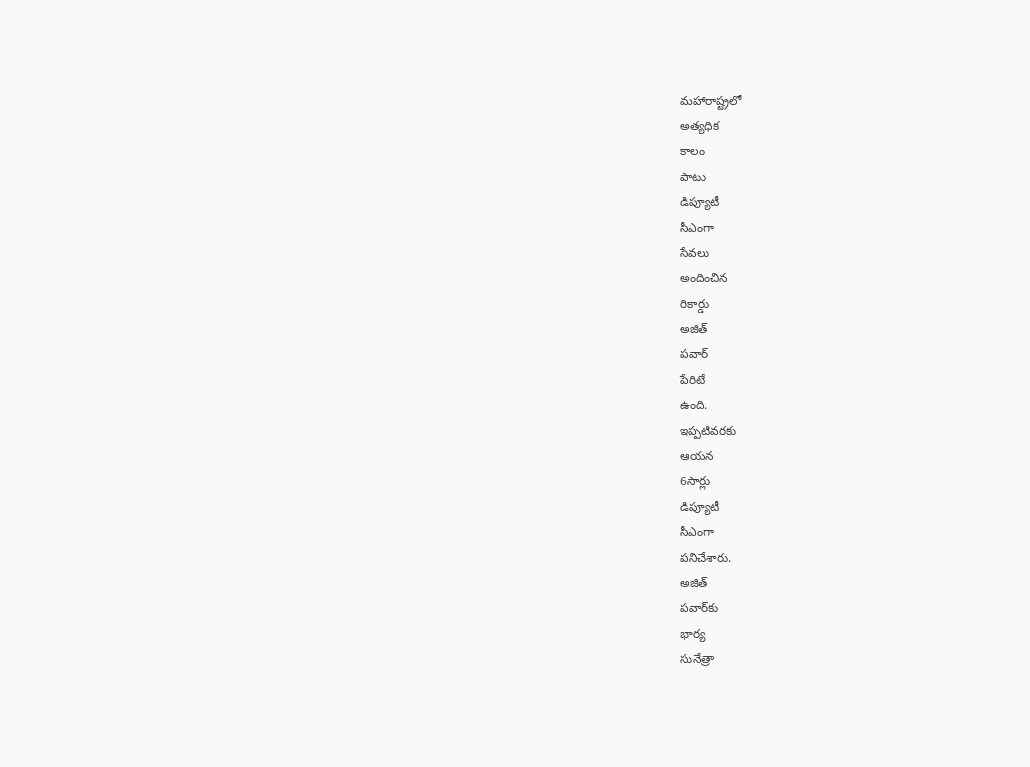మహారాష్ట్రలో
అత్యధిక
కాలం
పాటు
డిప్యూటీ
సీఎంగా
సేవలు
అందించిన
రికార్డు
అజిత్
పవార్
పేరిటే
ఉంది.
ఇప్పటివరకు
ఆయన
6సార్లు
డిప్యూటీ
సీఎంగా
పనిచేశారు.
అజిత్
పవార్‌కు
భార్య
సునేత్రా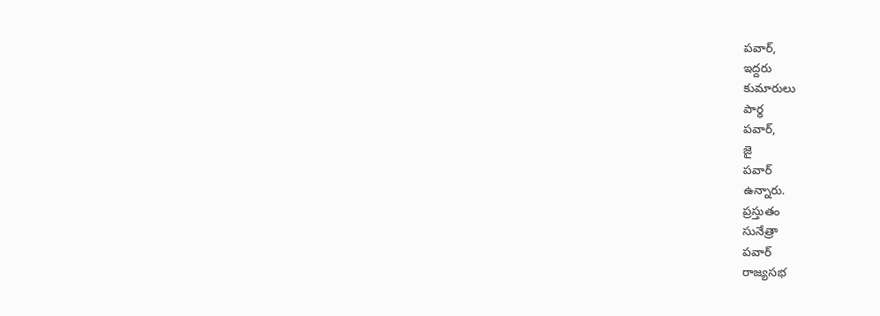పవార్,
ఇద్దరు
కుమారులు
పార్థ
పవార్,
జై
పవార్
ఉన్నారు.
ప్రస్తుతం
సునేత్రా
పవార్
రాజ్యసభ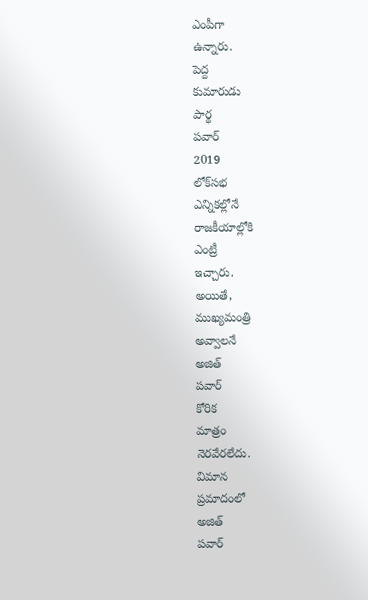ఎంపీగా
ఉన్నారు.
పెద్ద
కుమారుడు
పార్థ
పవార్
2019
లోక్‌సభ
ఎన్నికల్లోనే
రాజకీయాల్లోకి
ఎంట్రీ
ఇచ్చారు.
అయితే,
ముఖ్యమంత్రి
అవ్వాలనే
అజిత్
పవార్
కోరిక
మాత్రం
నెరవేరలేదు.
విమాన
ప్రమాదంలో
అజిత్
పవార్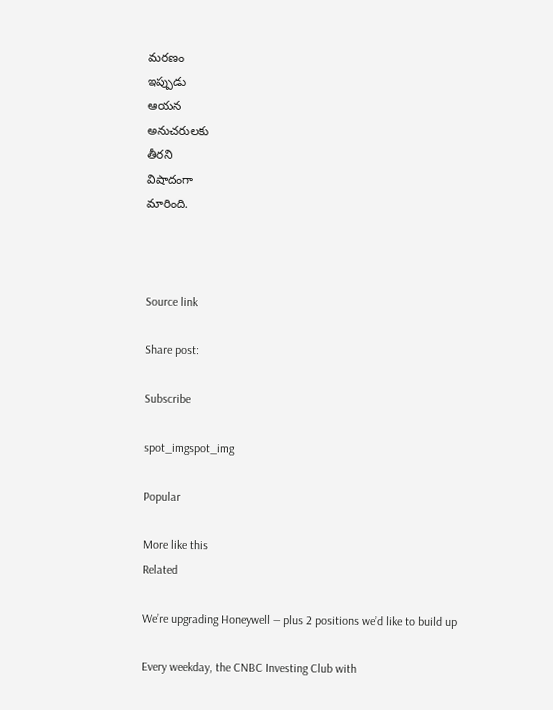మరణం
ఇప్పుడు
ఆయన
అనుచరులకు
తీరని
విషాదంగా
మారింది.



Source link

Share post:

Subscribe

spot_imgspot_img

Popular

More like this
Related

We’re upgrading Honeywell — plus 2 positions we’d like to build up

Every weekday, the CNBC Investing Club with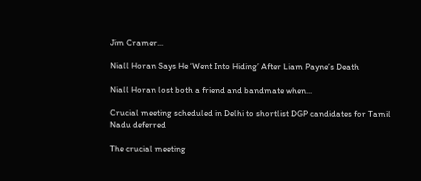Jim Cramer...

Niall Horan Says He ‘Went Into Hiding’ After Liam Payne’s Death

Niall Horan lost both a friend and bandmate when...

Crucial meeting scheduled in Delhi to shortlist DGP candidates for Tamil Nadu deferred

The crucial meeting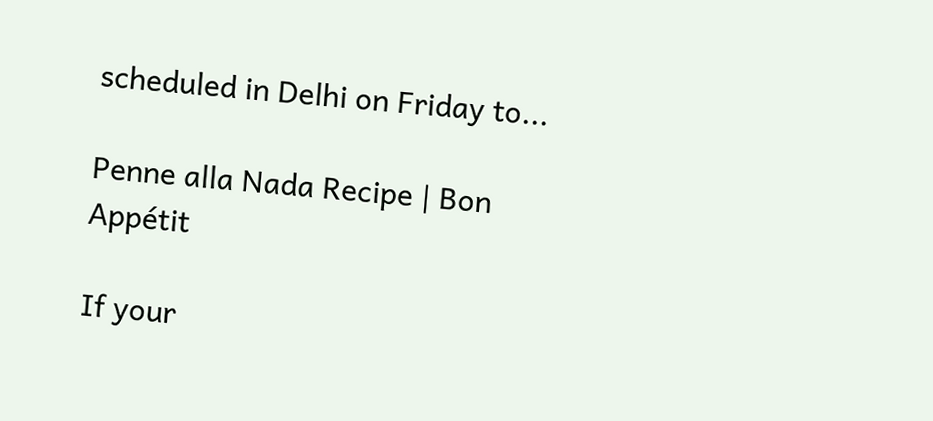scheduled in Delhi on Friday to...

Penne alla Nada Recipe | Bon Appétit

If your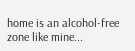home is an alcohol-free zone like mine...